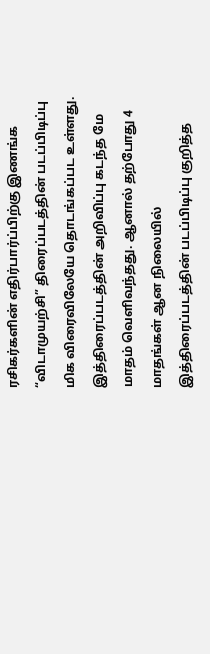ரசிகர்களின் எதிர்பார்ப்பிற்கு இணங்க “விடாமுயற்சி” திரைப்படத்தின் படப்பிடிப்பு மிக விரைவிலேயே தொடங்கப்பட உள்ளது. இத்திரைப்படத்தின் அறிவிப்பு கடந்த மே மாதம் வெளிவந்தது. ஆனால் தற்போது 4 மாதங்கள் ஆன நிலையில் இத்திரைப்படத்தின் படப்பிடிப்பு குறித்த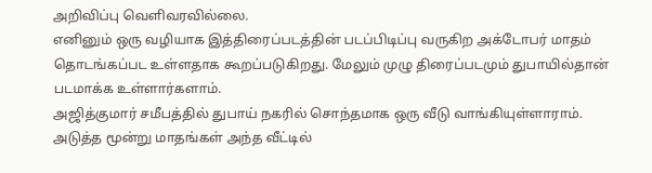அறிவிப்பு வெளிவரவில்லை.
எனினும் ஒரு வழியாக இத்திரைப்படத்தின் படப்பிடிப்பு வருகிற அக்டோபர் மாதம் தொடங்கப்பட உள்ளதாக கூறப்படுகிறது. மேலும் முழு திரைப்படமும் துபாயில்தான் படமாக்க உள்ளார்களாம்.
அஜித்குமார் சமீபத்தில் துபாய் நகரில் சொந்தமாக ஒரு வீடு வாங்கியுள்ளாராம். அடுத்த மூன்று மாதங்கள் அந்த வீட்டில்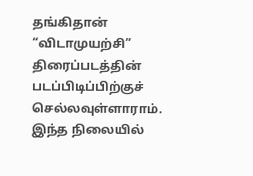தங்கிதான் “விடாமுயற்சி” திரைப்படத்தின் படப்பிடிப்பிற்குச் செல்லவுள்ளாராம்.
இந்த நிலையில்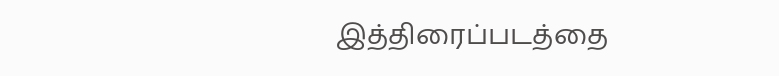இத்திரைப்படத்தை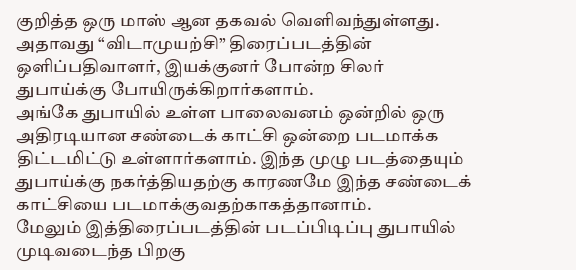குறித்த ஒரு மாஸ் ஆன தகவல் வெளிவந்துள்ளது. அதாவது “விடாமுயற்சி” திரைப்படத்தின் ஒளிப்பதிவாளர், இயக்குனர் போன்ற சிலர் துபாய்க்கு போயிருக்கிறார்களாம்.
அங்கே துபாயில் உள்ள பாலைவனம் ஒன்றில் ஒரு அதிரடியான சண்டைக் காட்சி ஒன்றை படமாக்க திட்டமிட்டு உள்ளார்களாம். இந்த முழு படத்தையும் துபாய்க்கு நகர்த்தியதற்கு காரணமே இந்த சண்டைக் காட்சியை படமாக்குவதற்காகத்தானாம்.
மேலும் இத்திரைப்படத்தின் படப்பிடிப்பு துபாயில் முடிவடைந்த பிறகு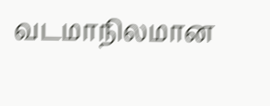வடமாநிலமான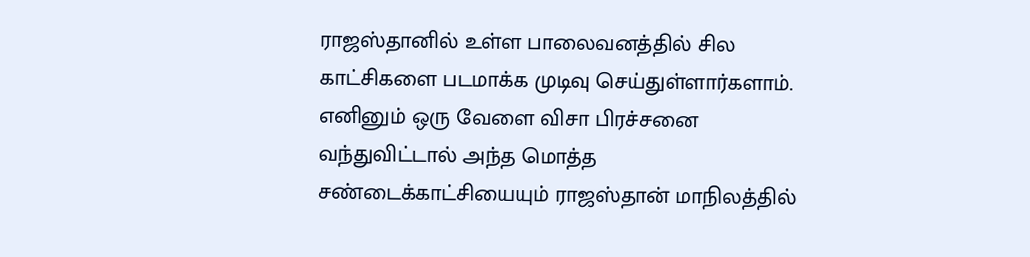ராஜஸ்தானில் உள்ள பாலைவனத்தில் சில காட்சிகளை படமாக்க முடிவு செய்துள்ளார்களாம்.
எனினும் ஒரு வேளை விசா பிரச்சனை வந்துவிட்டால் அந்த மொத்த சண்டைக்காட்சியையும் ராஜஸ்தான் மாநிலத்தில்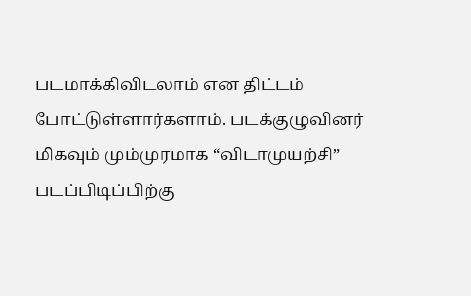படமாக்கிவிடலாம் என திட்டம் போட்டுள்ளார்களாம். படக்குழுவினர் மிகவும் மும்முரமாக “விடாமுயற்சி” படப்பிடிப்பிற்கு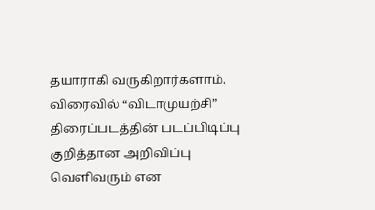தயாராகி வருகிறார்களாம். விரைவில் “விடாமுயற்சி” திரைப்படத்தின் படப்பிடிப்பு குறித்தான அறிவிப்பு வெளிவரும் என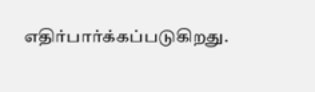எதிர்பார்க்கப்படுகிறது.